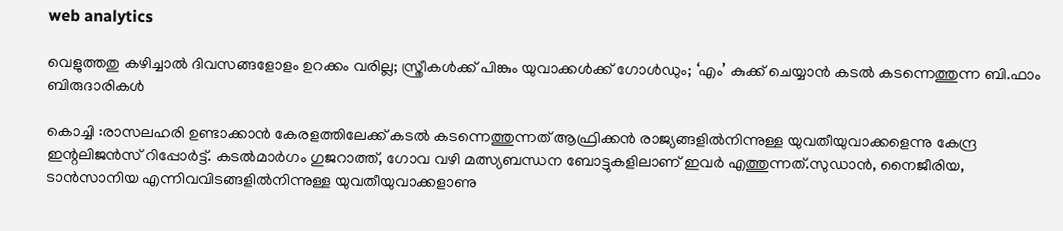web analytics

വെളുത്തതു കഴിച്ചാൽ ദിവസങ്ങളോളം ഉറക്കം വരില്ല; സ്ത്രീകൾക്ക് പിങ്കും യുവാക്കൾക്ക് ഗോൾഡും; ‘എം’ കുക്ക് ചെയ്യാൻ കടൽ കടന്നെത്തുന്ന ബി.ഫാം ബിരുദാരികൾ

കൊച്ചി :രാസലഹരി ഉണ്ടാക്കാൻ കേരളത്തിലേക്ക് കടൽ കടന്നെത്തുന്നത് ആഫ്രിക്കൻ രാജ്യങ്ങളിൽനിന്നുള്ള യുവതീയുവാക്കളെന്നു കേന്ദ്ര ഇന്റലിജൻസ് റിപ്പോർട്ട്. കടൽമാർഗം ഗുജറാത്ത്, ഗോവ വഴി മത്സ്യബന്ധന ബോട്ടുകളിലാണ് ഇവർ എത്തുന്നത്.സുഡാൻ, നൈജീരിയ, ടാൻസാനിയ എന്നിവവിടങ്ങളിൽനിന്നുള്ള യുവതീയുവാക്കളാണു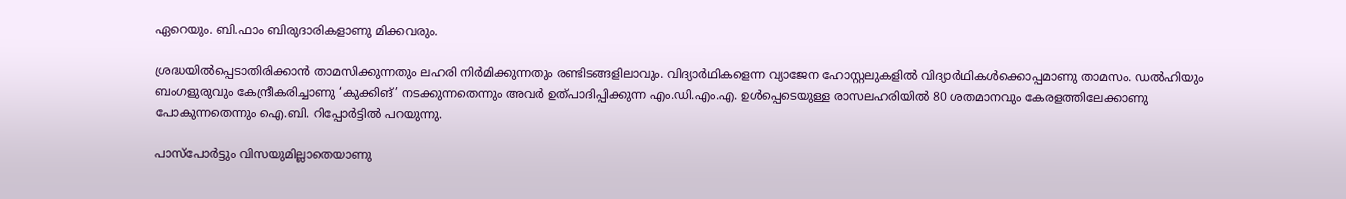ഏറെയും. ബി.ഫാം ബിരുദാരികളാണു മിക്കവരും.

ശ്രദ്ധയിൽപ്പെടാതിരിക്കാൻ താമസിക്കുന്നതും ലഹരി നിർമിക്കുന്നതും രണ്ടിടങ്ങളിലാവും. വിദ്യാർഥികളെന്ന വ്യാജേന ഹോസ്റ്റലുകളിൽ വിദ്യാർഥികൾക്കൊപ്പമാണു താമസം. ഡൽഹിയും ബംഗളുരുവും കേന്ദ്രീകരിച്ചാണു ‘കുക്കിങ്’ നടക്കുന്നതെന്നും അവർ ഉത്പാദിപ്പിക്കുന്ന എം.ഡി.എം.എ. ഉൾപ്പെടെയുള്ള രാസലഹരിയിൽ 80 ശതമാനവും കേരളത്തിലേക്കാണു പോകുന്നതെന്നും ഐ.ബി. റിപ്പോർട്ടിൽ പറയുന്നു.

പാസ്‌പോർട്ടും വിസയുമില്ലാതെയാണു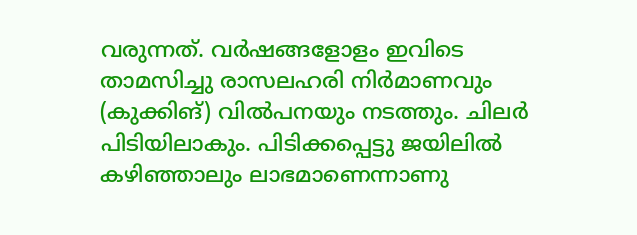വരുന്നത്. വർഷങ്ങളോളം ഇവിടെ താമസിച്ചു രാസലഹരി നിർമാണവും (കുക്കിങ്) വിൽപനയും നടത്തും. ചിലർ പിടിയിലാകും. പിടിക്കപ്പെട്ടു ജയിലിൽ കഴിഞ്ഞാലും ലാഭമാണെന്നാണു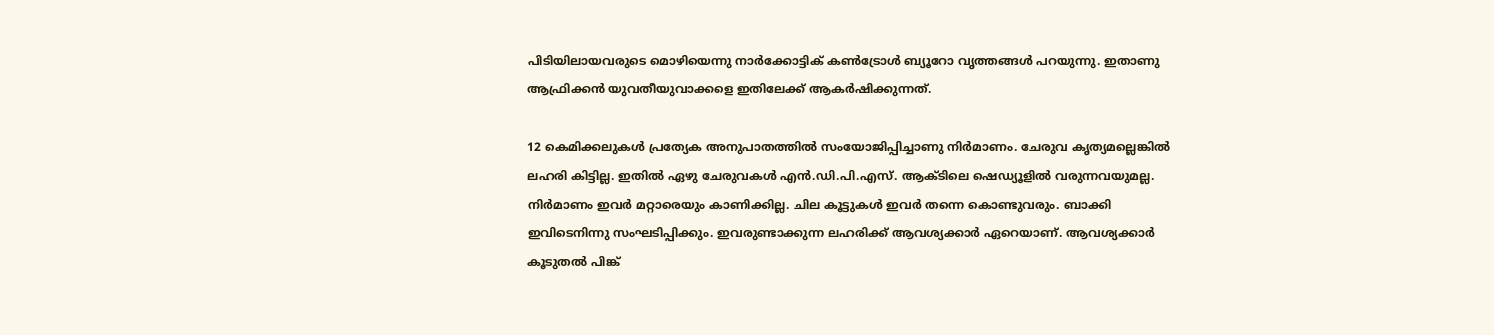പിടിയിലായവരുടെ മൊഴിയെന്നു നാർക്കോട്ടിക് കൺട്രോൾ ബ്യൂറോ വൃത്തങ്ങൾ പറയുന്നു. ഇതാണു ആഫ്രിക്കൻ യുവതീയുവാക്കളെ ഇതിലേക്ക് ആകർഷിക്കുന്നത്.

12 കെമിക്കലുകൾ പ്രത്യേക അനുപാതത്തിൽ സംയോജിപ്പിച്ചാണു നിർമാണം. ചേരുവ കൃത്യമല്ലെങ്കിൽ ലഹരി കിട്ടില്ല. ഇതിൽ ഏഴു ചേരുവകൾ എൻ.ഡി.പി.എസ്. ആക്ടിലെ ഷെഡ്യൂളിൽ വരുന്നവയുമല്ല. നിർമാണം ഇവർ മറ്റാരെയും കാണിക്കില്ല. ചില കൂട്ടുകൾ ഇവർ തന്നെ കൊണ്ടുവരും. ബാക്കി ഇവിടെനിന്നു സംഘടിപ്പിക്കും. ഇവരുണ്ടാക്കുന്ന ലഹരിക്ക് ആവശ്യക്കാർ ഏറെയാണ്. ആവശ്യക്കാർ കൂടുതൽ പിങ്ക്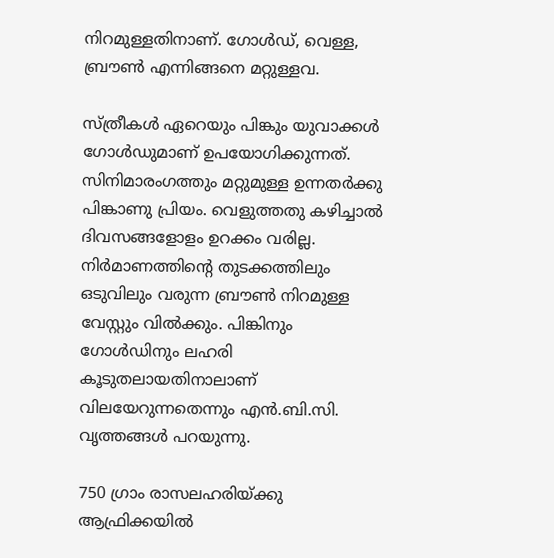നിറമുള്ളതിനാണ്. ഗോൾഡ്, വെള്ള, ബ്രൗൺ എന്നിങ്ങനെ മറ്റുള്ളവ.

സ്ത്രീകൾ ഏറെയും പിങ്കും യുവാക്കൾ ഗോൾഡുമാണ് ഉപയോഗിക്കുന്നത്. സിനിമാരംഗത്തും മറ്റുമുള്ള ഉന്നതർക്കു പിങ്കാണു പ്രിയം. വെളുത്തതു കഴിച്ചാൽ ദിവസങ്ങളോളം ഉറക്കം വരില്ല. നിർമാണത്തിന്റെ തുടക്കത്തിലും ഒടുവിലും വരുന്ന ബ്രൗൺ നിറമുള്ള വേസ്റ്റും വിൽക്കും. പിങ്കിനും ഗോൾഡിനും ലഹരി കൂടുതലായതിനാലാണ് വിലയേറുന്നതെന്നും എൻ.ബി.സി. വൃത്തങ്ങൾ പറയുന്നു.

750 ഗ്രാം രാസലഹരിയ്ക്കു ആഫ്രിക്കയിൽ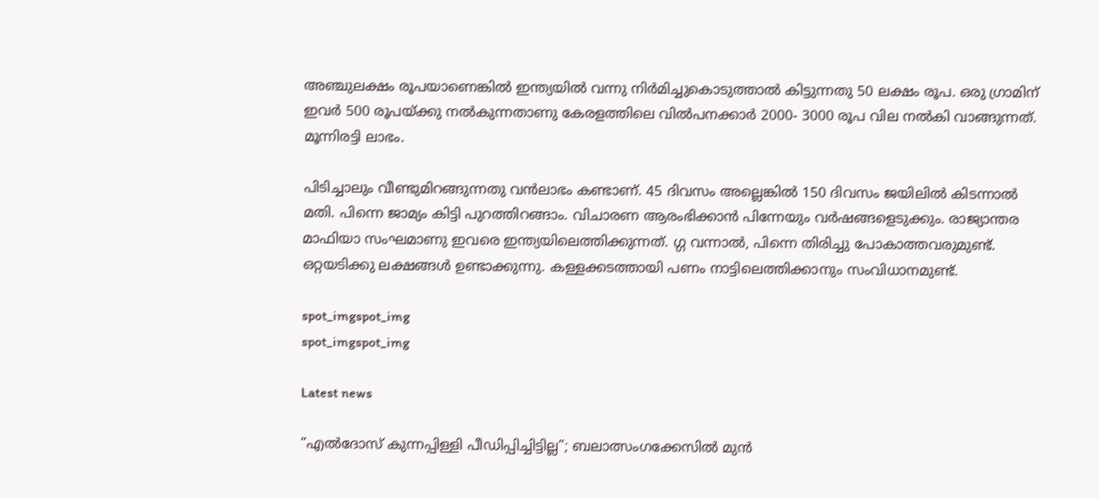അഞ്ചുലക്ഷം രൂപയാണെങ്കിൽ ഇന്ത്യയിൽ വന്നു നിർമിച്ചുകൊടുത്താൽ കിട്ടുന്നതു 50 ലക്ഷം രൂപ. ഒരു ഗ്രാമിന് ഇവർ 500 രൂപയ്ക്കു നൽകുന്നതാണു കേരളത്തിലെ വിൽപനക്കാർ 2000- 3000 രൂപ വില നൽകി വാങ്ങുന്നത്. മൂന്നിരട്ടി ലാഭം.

പിടിച്ചാലും വീണ്ടുമിറങ്ങുന്നതു വൻലാഭം കണ്ടാണ്. 45 ദിവസം അല്ലെങ്കിൽ 150 ദിവസം ജയിലിൽ കിടന്നാൽ മതി. പിന്നെ ജാമ്യം കിട്ടി പുറത്തിറങ്ങാം. വിചാരണ ആരംഭിക്കാൻ പിന്നേയും വർഷങ്ങളെടുക്കും. രാജ്യാന്തര മാഫിയാ സംഘമാണു ഇവരെ ഇന്ത്യയിലെത്തിക്കുന്നത്. ഗ്ഗ വന്നാൽ, പിന്നെ തിരിച്ചു പോകാത്തവരുമുണ്ട്. ഒറ്റയടിക്കു ലക്ഷങ്ങൾ ഉണ്ടാക്കുന്നു. കള്ളക്കടത്തായി പണം നാട്ടിലെത്തിക്കാനും സംവിധാനമുണ്ട്.

spot_imgspot_img
spot_imgspot_img

Latest news

“എൽദോസ് കുന്നപ്പിള്ളി പീഡിപ്പിച്ചിട്ടില്ല”; ബലാത്സംഗക്കേസിൽ മുൻ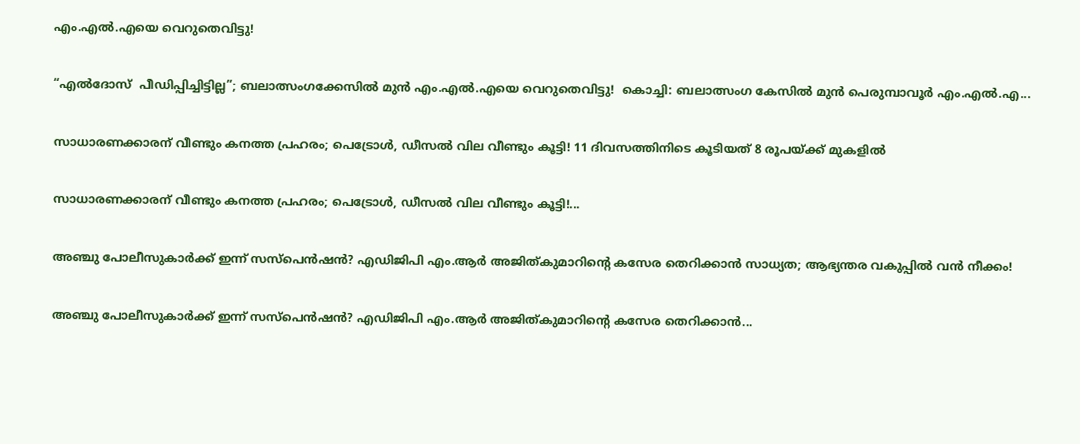എം.എൽ.എയെ വെറുതെവിട്ടു!

“എൽദോസ്  പീഡിപ്പിച്ചിട്ടില്ല”; ബലാത്സംഗക്കേസിൽ മുൻ എം.എൽ.എയെ വെറുതെവിട്ടു!  കൊച്ചി: ബലാത്സംഗ കേസിൽ മുൻ പെരുമ്പാവൂർ എം.എൽ.എ...

സാധാരണക്കാരന് വീണ്ടും കനത്ത പ്രഹരം; പെട്രോൾ, ഡീസൽ വില വീണ്ടും കൂട്ടി! 11 ദിവസത്തിനിടെ കൂടിയത് 8 രൂപയ്ക്ക് മുകളിൽ

സാധാരണക്കാരന് വീണ്ടും കനത്ത പ്രഹരം; പെട്രോൾ, ഡീസൽ വില വീണ്ടും കൂട്ടി!...

അഞ്ചു പോലീസുകാർക്ക് ഇന്ന് സസ്‌പെൻഷൻ? എഡിജിപി എം.ആർ അജിത്കുമാറിൻ്റെ കസേര തെറിക്കാൻ സാധ്യത; ആഭ്യന്തര വകുപ്പിൽ വൻ നീക്കം!

അഞ്ചു പോലീസുകാർക്ക് ഇന്ന് സസ്‌പെൻഷൻ? എഡിജിപി എം.ആർ അജിത്കുമാറിൻ്റെ കസേര തെറിക്കാൻ...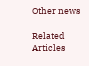Other news

Related Articles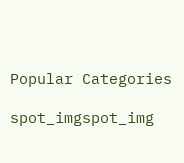Popular Categories

spot_imgspot_img